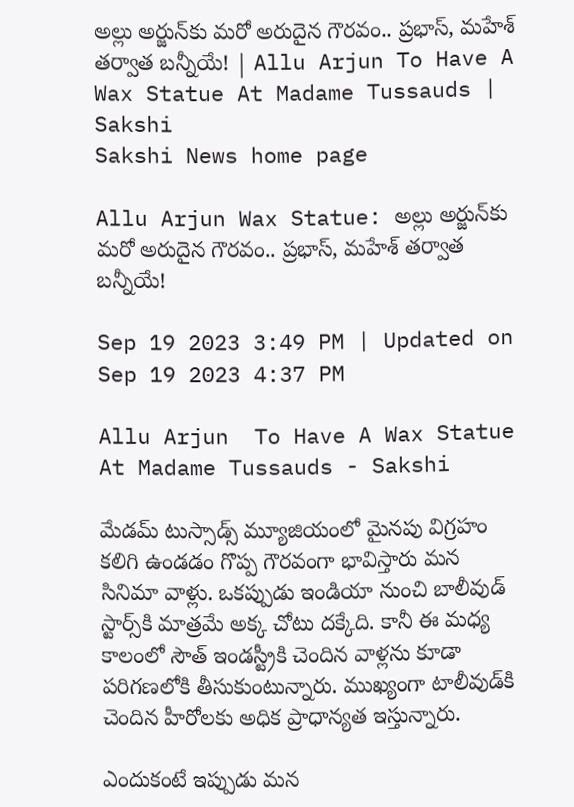అల్లు అర్జున్‌కు మరో అరుదైన గౌరవం.. ప్రభాస్‌, మహేశ్‌ తర్వాత బన్నీయే! | Allu Arjun To Have A Wax Statue At Madame Tussauds | Sakshi
Sakshi News home page

Allu Arjun Wax Statue: అల్లు అర్జున్‌కు మరో అరుదైన గౌరవం.. ప్రభాస్‌, మహేశ్‌ తర్వాత బన్నీయే!

Sep 19 2023 3:49 PM | Updated on Sep 19 2023 4:37 PM

Allu Arjun  To Have A Wax Statue At Madame Tussauds - Sakshi

మేడమ్‌ టుస్సాడ్స్‌ మ్యూజియంలో మైనపు విగ్రహం కలిగి ఉండడం గొప్ప గౌరవంగా భావిస్తారు మన సినిమా వాళ్లు. ఒకప్పుడు ఇండియా నుంచి బాలీవుడ్‌ స్టార్స్‌కి మాత్రమే అక్క చోటు దక్కేది. కానీ ఈ మధ్య కాలంలో సౌత్‌ ఇండస్ట్రీకి చెందిన వాళ్లను కూడా పరిగణలోకి తీసుకుంటున్నారు. ముఖ్యంగా టాలీవుడ్‌కి చెందిన హీరోలకు అధిక ప్రాధాన్యత ఇస్తున్నారు.

ఎందుకంటే ఇప్పుడు మన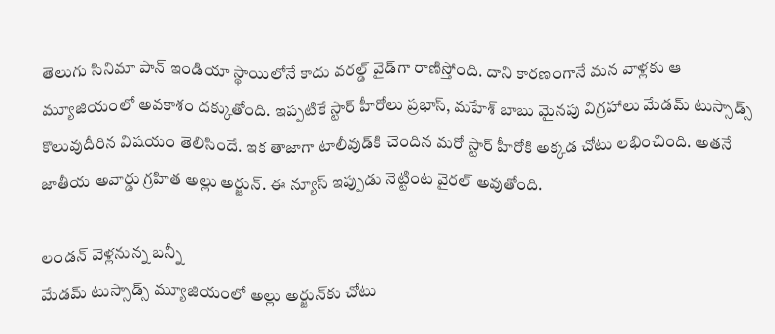తెలుగు సినిమా పాన్‌ ఇండియా స్థాయిలోనే కాదు వరల్డ్‌ వైడ్‌గా రాణిస్తోంది. దాని కారణంగానే మన వాళ్లకు ఆ మ్యూజియంలో అవకాశం దక్కుతోంది. ఇప్పటికే స్టార్‌ హీరోలు ప్రభాస్‌, మహేశ్‌ బాబు మైనపు విగ్రహాలు మేడమ్‌ టుస్సాడ్స్‌ కొలువుదీరిన విషయం తెలిసిందే. ఇక తాజాగా టాలీవుడ్‌కి చెందిన మరో స్టార్‌ హీరోకి అక్కడ చోటు లభించింది. అతనే జాతీయ అవార్డు గ్రహిత అల్లు అర్జున్‌. ఈ న్యూస్‌ ఇప్పుడు నెట్టింట వైరల్‌ అవుతోంది.

లండన్‌ వెళ్లనున్న బన్నీ
మేడమ్‌ టుస్సాడ్స్‌ మ్యూజియంలో అల్లు అర్జున్‌కు చోటు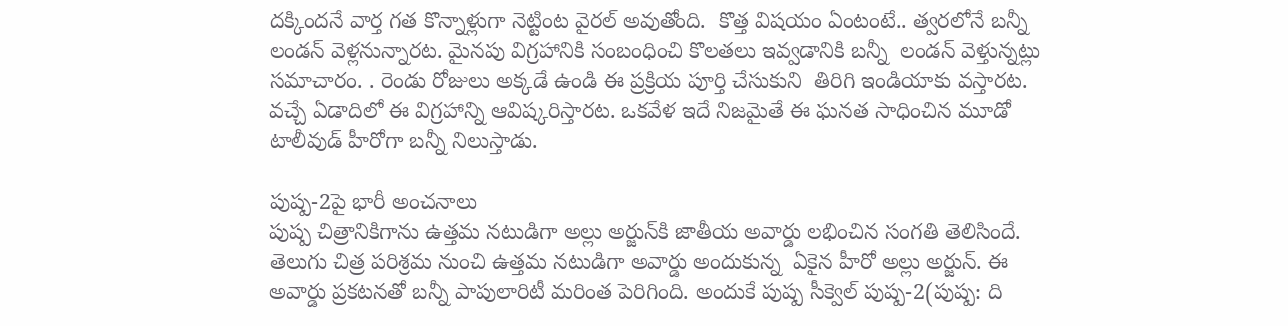దక్కిందనే వార్త గత కొన్నాళ్లుగా నెట్టింట వైరల్‌ అవుతోంది.  కొత్త విషయం ఏంటంటే.. త్వరలోనే బన్నీ లండన్‌ వెళ్లనున్నారట. మైనపు విగ్రహానికి సంబంధించి కొలతలు ఇవ్వడానికి బన్నీ  లండన్‌ వెళ్తున్నట్లు సమాచారం. . రెండు రోజులు అక్కడే ఉండి ఈ ప్రక్రియ పూర్తి చేసుకుని  తిరిగి ఇండియాకు వస్తారట. వచ్చే ఏడాదిలో ఈ విగ్రహాన్ని ఆవిష్కరిస్తారట. ఒకవేళ ఇదే నిజమైతే ఈ ఘనత సాధించిన మూడో టాలీవుడ్‌ హీరోగా బన్నీ నిలుస్తాడు.

పుష్ప-2పై భారీ అంచనాలు
పుష్ప చిత్రానికిగాను ఉత్తమ నటుడిగా అల్లు అర్జున్‌కి జాతీయ అవార్డు లభించిన సంగతి తెలిసిందే. తెలుగు చిత్ర పరిశ్రమ నుంచి ఉత్తమ నటుడిగా అవార్డు అందుకున్న  ఏకైన హీరో అల్లు అర్జున్‌. ఈ అవార్డు ప్రకటనతో బన్నీ పాపులారిటీ మరింత పెరిగింది. అందుకే పుష్ప సీక్వెల్‌ పుష్ప-2(పుష్ప: ది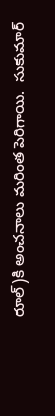రూల్‌)కి అంచనాలు మరింత పెరిగాయి.  సుకుమార్‌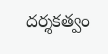దర్శకత్వం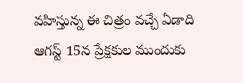వహిస్తున్న ఈ చిత్రం వచ్చే ఏడాది ఆగస్ట్‌ 15న ప్రేక్షకుల ముందుకు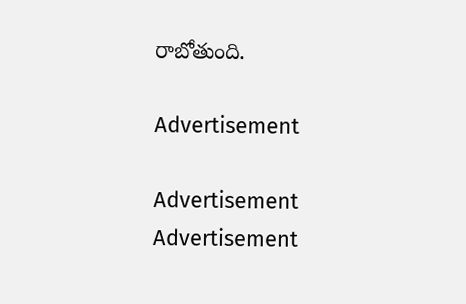రాబోతుంది.

Advertisement

Advertisement
Advertisement